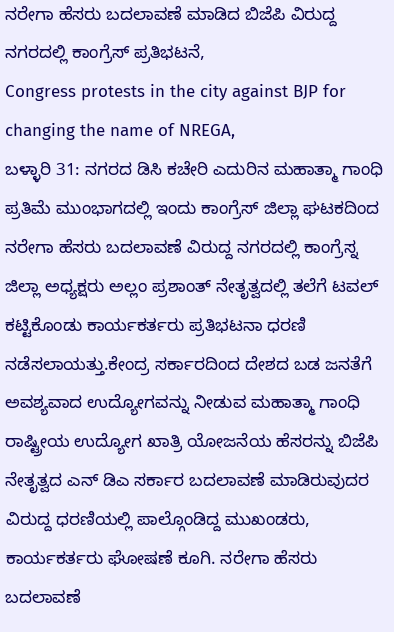ನರೇಗಾ ಹೆಸರು ಬದಲಾವಣೆ ಮಾಡಿದ ಬಿಜೆಪಿ ವಿರುದ್ದ ನಗರದಲ್ಲಿ ಕಾಂಗ್ರೆಸ್ ಪ್ರತಿಭಟನೆ,
Congress protests in the city against BJP for changing the name of NREGA,
ಬಳ್ಳಾರಿ 31: ನಗರದ ಡಿಸಿ ಕಚೇರಿ ಎದುರಿನ ಮಹಾತ್ಮಾ ಗಾಂಧಿ ಪ್ರತಿಮೆ ಮುಂಭಾಗದಲ್ಲಿ ಇಂದು ಕಾಂಗ್ರೆಸ್ ಜಿಲ್ಲಾ ಘಟಕದಿಂದ ನರೇಗಾ ಹೆಸರು ಬದಲಾವಣೆ ವಿರುದ್ದ ನಗರದಲ್ಲಿ ಕಾಂಗ್ರೆಸ್ನ ಜಿಲ್ಲಾ ಅಧ್ಯಕ್ಷರು ಅಲ್ಲಂ ಪ್ರಶಾಂತ್ ನೇತೃತ್ವದಲ್ಲಿ ತಲೆಗೆ ಟವಲ್ ಕಟ್ಟಿಕೊಂಡು ಕಾರ್ಯಕರ್ತರು ಪ್ರತಿಭಟನಾ ಧರಣಿ ನಡೆಸಲಾಯತ್ತು.ಕೇಂದ್ರ ಸರ್ಕಾರದಿಂದ ದೇಶದ ಬಡ ಜನತೆಗೆ ಅವಶ್ಯವಾದ ಉದ್ಯೋಗವನ್ನು ನೀಡುವ ಮಹಾತ್ಮಾ ಗಾಂಧಿ ರಾಷ್ಟ್ರೀಯ ಉದ್ಯೋಗ ಖಾತ್ರಿ ಯೋಜನೆಯ ಹೆಸರನ್ನು ಬಿಜೆಪಿ ನೇತೃತ್ವದ ಎನ್ ಡಿಎ ಸರ್ಕಾರ ಬದಲಾವಣೆ ಮಾಡಿರುವುದರ ವಿರುದ್ದ ಧರಣಿಯಲ್ಲಿ ಪಾಲ್ಗೊಂಡಿದ್ದ ಮುಖಂಡರು, ಕಾರ್ಯಕರ್ತರು ಘೋಷಣೆ ಕೂಗಿ. ನರೇಗಾ ಹೆಸರು ಬದಲಾವಣೆ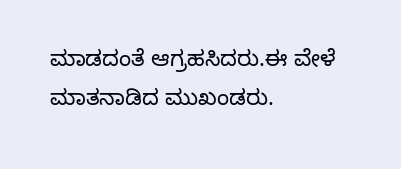ಮಾಡದಂತೆ ಆಗ್ರಹಸಿದರು.ಈ ವೇಳೆ ಮಾತನಾಡಿದ ಮುಖಂಡರು.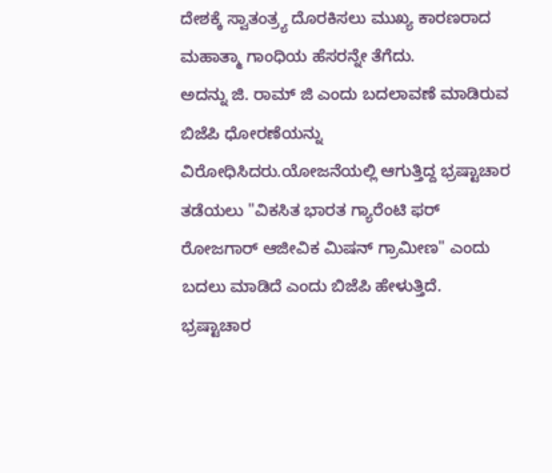ದೇಶಕ್ಕೆ ಸ್ವಾತಂತ್ರ್ಯ ದೊರಕಿಸಲು ಮುಖ್ಯ ಕಾರಣರಾದ ಮಹಾತ್ಮಾ ಗಾಂಧಿಯ ಹೆಸರನ್ನೇ ತೆಗೆದು.
ಅದನ್ನು ಜಿ. ರಾಮ್ ಜಿ ಎಂದು ಬದಲಾವಣೆ ಮಾಡಿರುವ ಬಿಜೆಪಿ ಧೋರಣೆಯನ್ನು ವಿರೋಧಿಸಿದರು.ಯೋಜನೆಯಲ್ಲಿ ಆಗುತ್ತಿದ್ದ ಭ್ರಷ್ಟಾಚಾರ ತಡೆಯಲು "ವಿಕಸಿತ ಭಾರತ ಗ್ಯಾರೆಂಟಿ ಫರ್ ರೋಜಗಾರ್ ಆಜೀವಿಕ ಮಿಷನ್ ಗ್ರಾಮೀಣ" ಎಂದು ಬದಲು ಮಾಡಿದೆ ಎಂದು ಬಿಜೆಪಿ ಹೇಳುತ್ತಿದೆ. ಭ್ರಷ್ಟಾಚಾರ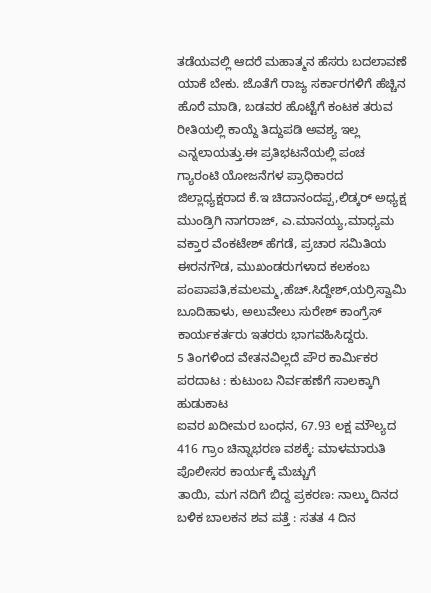ತಡೆಯವಲ್ಲಿ ಆದರೆ ಮಹಾತ್ಮನ ಹೆಸರು ಬದಲಾವಣೆ ಯಾಕೆ ಬೇಕು. ಜೊತೆಗೆ ರಾಜ್ಯ ಸರ್ಕಾರಗಳಿಗೆ ಹೆಚ್ಚಿನ ಹೊರೆ ಮಾಡಿ, ಬಡವರ ಹೊಟ್ಟೆಗೆ ಕಂಟಕ ತರುವ ರೀತಿಯಲ್ಲಿ ಕಾಯ್ದೆ ತಿದ್ದುಪಡಿ ಅವಶ್ಯ ಇಲ್ಲ ಎನ್ನಲಾಯತ್ತು.ಈ ಪ್ರತಿಭಟನೆಯಲ್ಲಿ ಪಂಚ ಗ್ಯಾರಂಟಿ ಯೋಜನೆಗಳ ಪ್ರಾಧಿಕಾರದ ಜಿಲ್ಲಾಧ್ಯಕ್ಷರಾದ ಕೆ.ಇ ಚಿದಾನಂದಪ್ಪ,ಲಿಡ್ಕರ್ ಅಧ್ಯಕ್ಷ ಮುಂಡ್ರಿಗಿ ನಾಗರಾಜ್, ಎ.ಮಾನಯ್ಯ,ಮಾಧ್ಯಮ ವಕ್ತಾರ ವೆಂಕಟೇಶ್ ಹೆಗಡೆ, ಪ್ರಚಾರ ಸಮಿತಿಯ ಈರನಗೌಡ, ಮುಖಂಡರುಗಳಾದ ಕಲಕಂಬ ಪಂಪಾಪತಿ,ಕಮಲಮ್ಮ,ಹೆಚ್.ಸಿದ್ದೇಶ್,ಯರ್ರಿಸ್ವಾಮಿ ಬೂದಿಹಾಳು, ಅಲುವೇಲು ಸುರೇಶ್ ಕಾಂಗ್ರೆಸ್ ಕಾರ್ಯಕರ್ತರು ಇತರರು ಭಾಗವಹಿಸಿದ್ದರು.
5 ತಿಂಗಳಿಂದ ವೇತನವಿಲ್ಲದೆ ಪೌರ ಕಾರ್ಮಿಕರ ಪರದಾಟ : ಕುಟುಂಬ ನಿರ್ವಹಣೆಗೆ ಸಾಲಕ್ಕಾಗಿ ಹುಡುಕಾಟ
ಐವರ ಖದೀಮರ ಬಂಧನ, 67.93 ಲಕ್ಷ ಮೌಲ್ಯದ 416 ಗ್ರಾಂ ಚಿನ್ನಾಭರಣ ವಶಕ್ಕೆ: ಮಾಳಮಾರುತಿ ಪೊಲೀಸರ ಕಾರ್ಯಕ್ಕೆ ಮೆಚ್ಚುಗೆ
ತಾಯಿ, ಮಗ ನದಿಗೆ ಬಿದ್ದ ಪ್ರಕರಣ: ನಾಲ್ಕು ದಿನದ ಬಳಿಕ ಬಾಲಕನ ಶವ ಪತ್ತೆ : ಸತತ 4 ದಿನ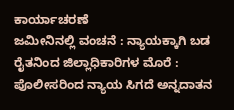ಕಾರ್ಯಾಚರಣೆ
ಜಮೀನಿನಲ್ಲಿ ವಂಚನೆ : ನ್ಯಾಯಕ್ಕಾಗಿ ಬಡ ರೈತನಿಂದ ಜಿಲ್ಲಾಧಿಕಾರಿಗಳ ಮೊರೆ : ಪೊಲೀಸರಿಂದ ನ್ಯಾಯ ಸಿಗದೆ ಅನ್ನದಾತನ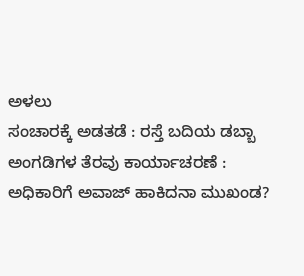ಅಳಲು
ಸಂಚಾರಕ್ಕೆ ಅಡತಡೆ : ರಸ್ತೆ ಬದಿಯ ಡಬ್ಬಾ ಅಂಗಡಿಗಳ ತೆರವು ಕಾರ್ಯಾಚರಣೆ : ಅಧಿಕಾರಿಗೆ ಅವಾಜ್ ಹಾಕಿದನಾ ಮುಖಂಡ?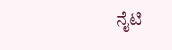ನೈಟಿ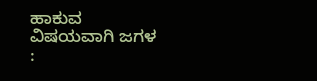ಹಾಕುವ ವಿಷಯವಾಗಿ ಜಗಳ :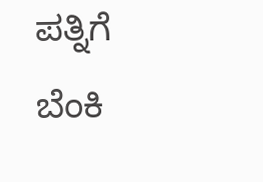ಪತ್ನಿಗೆ ಬೆಂಕಿ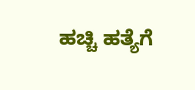ಹಚ್ಚಿ ಹತ್ಯೆಗೆ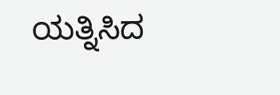ಯತ್ನಿಸಿದ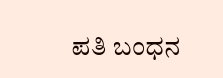ಪತಿ ಬಂಧನ